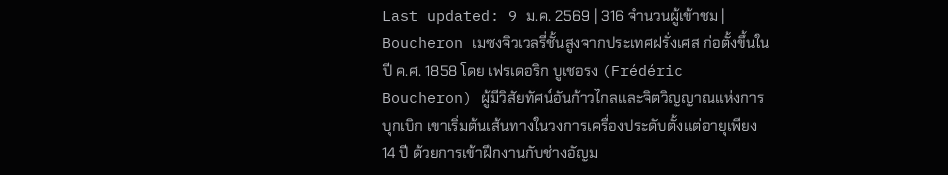Last updated: 9 ม.ค. 2569 | 316 จำนวนผู้เข้าชม |
Boucheron เมซงจิวเวลรี่ชั้นสูงจากประเทศฝรั่งเศส ก่อตั้งขึ้นในปี ค.ศ. 1858 โดย เฟรเดอริก บูเชอรง (Frédéric Boucheron) ผู้มีวิสัยทัศน์อันก้าวไกลและจิตวิญญาณแห่งการบุกเบิก เขาเริ่มต้นเส้นทางในวงการเครื่องประดับตั้งแต่อายุเพียง 14 ปี ด้วยการเข้าฝึกงานกับช่างอัญม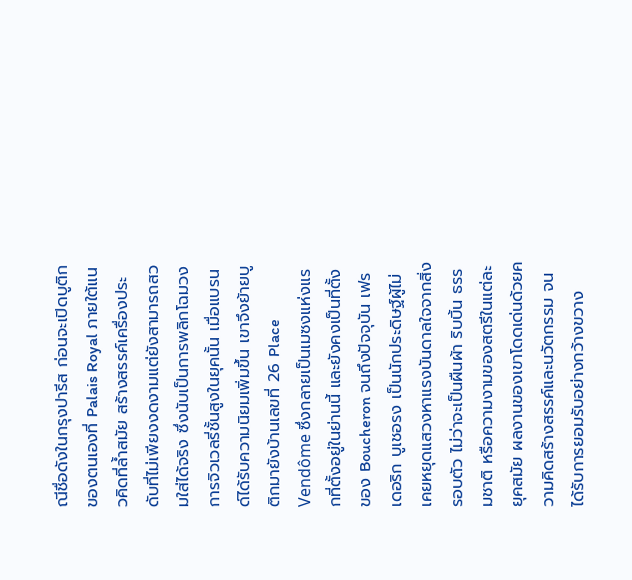ณีชื่อดังในกรุงปารีส ก่อนจะเปิดบูติกของตนเองที่ Palais Royal ภายใต้แนวคิดที่ล้ำสมัย สร้างสรรค์เครื่องประดับที่ไม่เพียงงดงามแต่ยังสามารถสวมใส่ได้จริง ซึ่งนับเป็นการพลิกโฉมวงการจิวเวลรี่ชั้นสูงในยุคนั้น เมื่อแบรนด์ได้รับความนิยมเพิ่มขึ้น เขาจึงย้ายบูติกมายังบ้านเลขที่ 26 Place Vendôme ซึ่งกลายเป็นเมซงแห่งแรกที่ตั้งอยู่ในย่านนี้ และยังคงเป็นที่ตั้งของ Boucheron จนถึงปัจจุบัน เฟรเดอริก บูเชอรง เป็นนักประดิษฐ์ผู้ไม่เคยหยุดแสวงหาแรงบันดาลใจจากสิ่งรอบตัว ไม่ว่าจะเป็นผืนผ้า ริบบิ้น ธรรมชาติ หรือความงามของสตรีในแต่ละยุคสมัย ผลงานของเขาโดดเด่นด้วยความคิดสร้างสรรค์และนวัตกรรม จนได้รับการยอมรับอย่างกว้างขวาง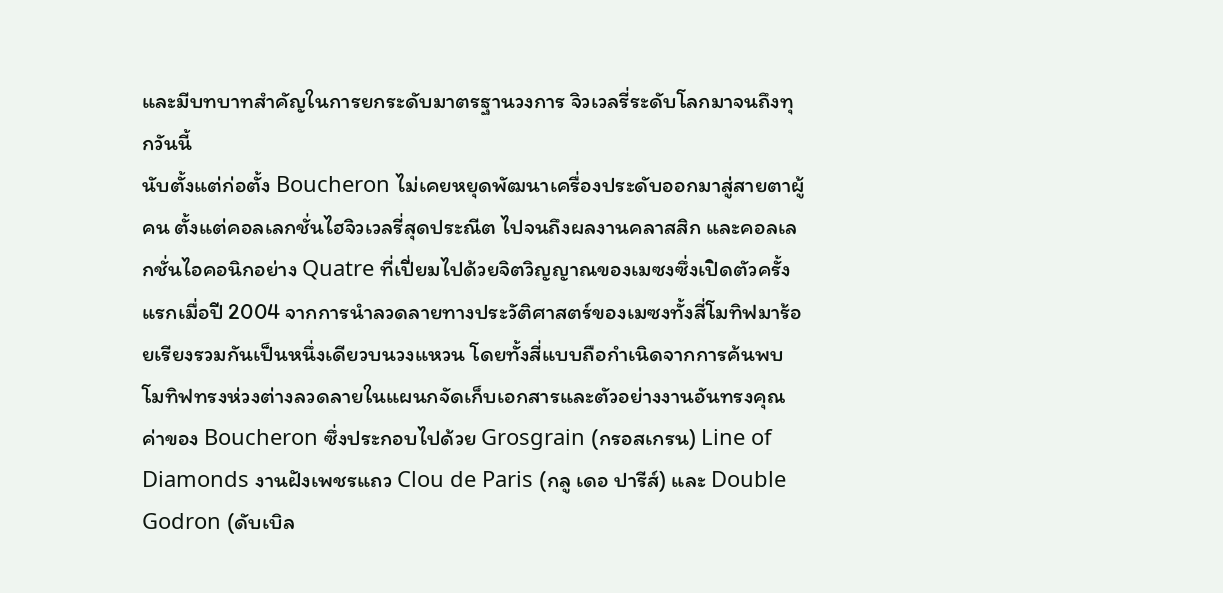และมีบทบาทสำคัญในการยกระดับมาตรฐานวงการ จิวเวลรี่ระดับโลกมาจนถึงทุกวันนี้
นับตั้งแต่ก่อตั้ง Boucheron ไม่เคยหยุดพัฒนาเครื่องประดับออกมาสู่สายตาผู้คน ตั้งแต่คอลเลกชั่นไฮจิวเวลรี่สุดประณีต ไปจนถึงผลงานคลาสสิก และคอลเลกชั่นไอคอนิกอย่าง Quatre ที่เปี่ยมไปด้วยจิตวิญญาณของเมซงซึ่งเปิดตัวครั้งแรกเมื่อปี 2004 จากการนำลวดลายทางประวัติศาสตร์ของเมซงทั้งสี่โมทิฟมาร้อยเรียงรวมกันเป็นหนึ่งเดียวบนวงแหวน โดยทั้งสี่แบบถือกำเนิดจากการค้นพบโมทิฟทรงห่วงต่างลวดลายในแผนกจัดเก็บเอกสารและตัวอย่างงานอันทรงคุณค่าของ Boucheron ซึ่งประกอบไปด้วย Grosgrain (กรอสเกรน) Line of Diamonds งานฝังเพชรแถว Clou de Paris (กลู เดอ ปารีส์) และ Double Godron (ดับเบิล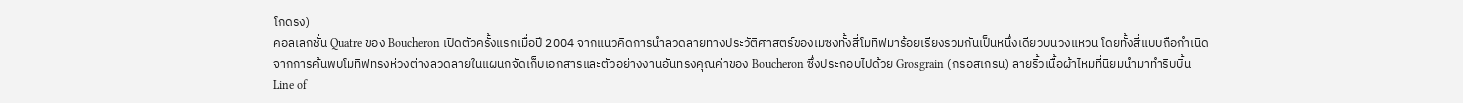โกดรง)
คอลเลกชั่น Quatre ของ Boucheron เปิดตัวครั้งแรกเมื่อปี 2004 จากแนวคิดการนำลวดลายทางประวัติศาสตร์ของเมซงทั้งสี่โมทิฟมาร้อยเรียงรวมกันเป็นหนึ่งเดียวบนวงแหวน โดยทั้งสี่แบบถือกำเนิดจากการค้นพบโมทิฟทรงห่วงต่างลวดลายในแผนกจัดเก็บเอกสารและตัวอย่างงานอันทรงคุณค่าของ Boucheron ซึ่งประกอบไปด้วย Grosgrain (กรอสเกรน) ลายริ้วเนื้อผ้าไหมที่นิยมนำมาทำริบบิ้น Line of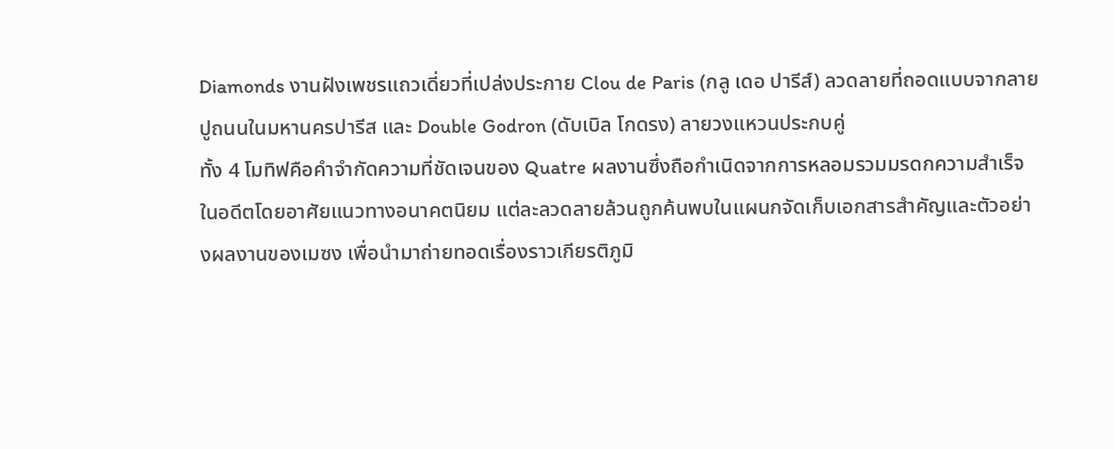Diamonds งานฝังเพชรแถวเดี่ยวที่เปล่งประกาย Clou de Paris (กลู เดอ ปารีส์) ลวดลายที่ถอดแบบจากลายปูถนนในมหานครปารีส และ Double Godron (ดับเบิล โกดรง) ลายวงแหวนประกบคู่
ทั้ง 4 โมทิฟคือคำจำกัดความที่ชัดเจนของ Quatre ผลงานซึ่งถือกำเนิดจากการหลอมรวมมรดกความสำเร็จในอดีตโดยอาศัยแนวทางอนาคตนิยม แต่ละลวดลายล้วนถูกค้นพบในแผนกจัดเก็บเอกสารสำคัญและตัวอย่างผลงานของเมซง เพื่อนำมาถ่ายทอดเรื่องราวเกียรติภูมิ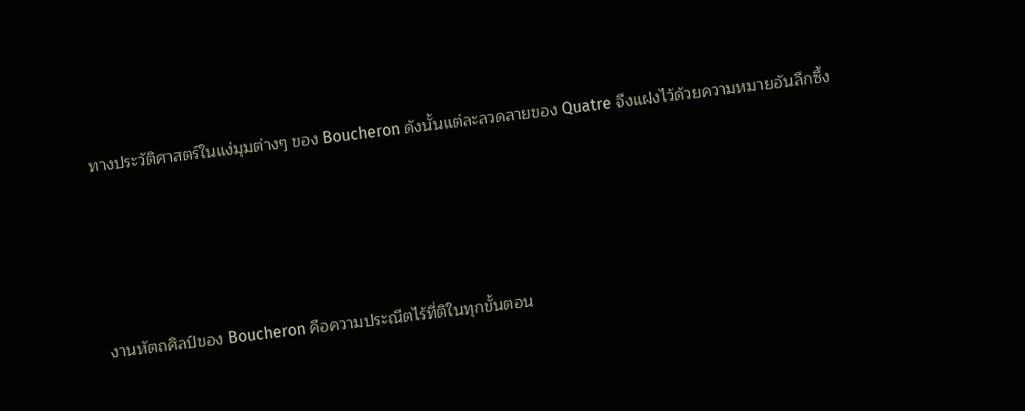ทางประวัติศาสตร์ในแง่มุมต่างๆ ของ Boucheron ดังนั้นแต่ละลวดลายของ Quatre จึงแฝงไว้ด้วยความหมายอันลึกซึ้ง




งานหัตถศิลป์ของ Boucheron คือความประณีตไร้ที่ติในทุกขั้นตอน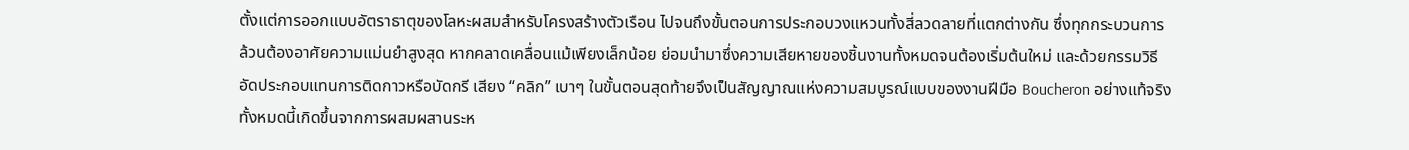ตั้งแต่การออกแบบอัตราธาตุของโลหะผสมสำหรับโครงสร้างตัวเรือน ไปจนถึงขั้นตอนการประกอบวงแหวนทั้งสี่ลวดลายที่แตกต่างกัน ซึ่งทุกกระบวนการล้วนต้องอาศัยความแม่นยำสูงสุด หากคลาดเคลื่อนแม้เพียงเล็กน้อย ย่อมนำมาซึ่งความเสียหายของชิ้นงานทั้งหมดจนต้องเริ่มต้นใหม่ และด้วยกรรมวิธีอัดประกอบแทนการติดกาวหรือบัดกรี เสียง “คลิก” เบาๆ ในขั้นตอนสุดท้ายจึงเป็นสัญญาณแห่งความสมบูรณ์แบบของงานฝีมือ Boucheron อย่างแท้จริง
ทั้งหมดนี้เกิดขึ้นจากการผสมผสานระห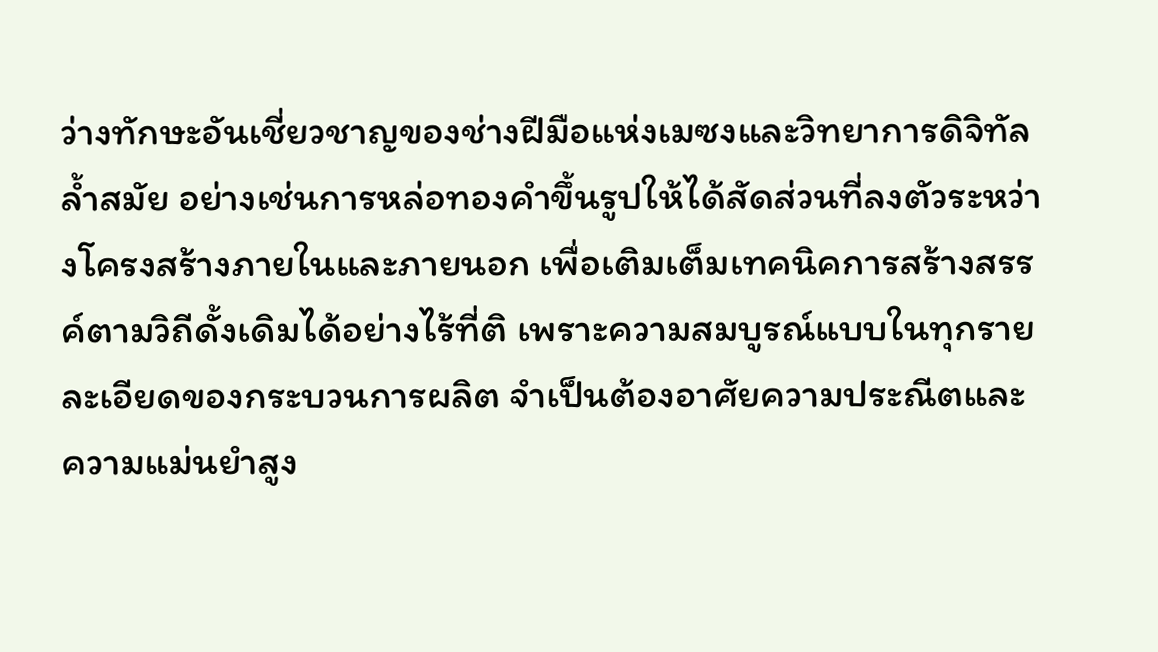ว่างทักษะอันเชี่ยวชาญของช่างฝีมือแห่งเมซงและวิทยาการดิจิทัลล้ำสมัย อย่างเช่นการหล่อทองคำขึ้นรูปให้ได้สัดส่วนที่ลงตัวระหว่างโครงสร้างภายในและภายนอก เพื่อเติมเต็มเทคนิคการสร้างสรรค์ตามวิถีดั้งเดิมได้อย่างไร้ที่ติ เพราะความสมบูรณ์แบบในทุกรายละเอียดของกระบวนการผลิต จำเป็นต้องอาศัยความประณีตและความแม่นยำสูง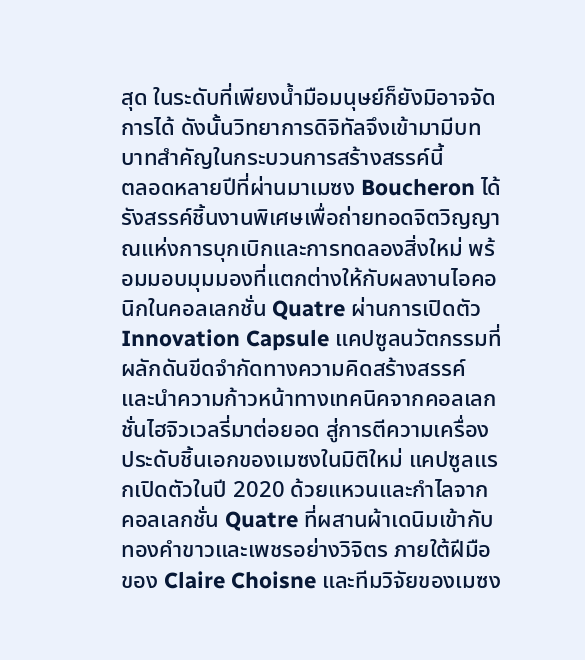สุด ในระดับที่เพียงน้ำมือมนุษย์ก็ยังมิอาจจัดการได้ ดังนั้นวิทยาการดิจิทัลจึงเข้ามามีบทบาทสำคัญในกระบวนการสร้างสรรค์นี้
ตลอดหลายปีที่ผ่านมาเมซง Boucheron ได้รังสรรค์ชิ้นงานพิเศษเพื่อถ่ายทอดจิตวิญญาณแห่งการบุกเบิกและการทดลองสิ่งใหม่ พร้อมมอบมุมมองที่แตกต่างให้กับผลงานไอคอนิกในคอลเลกชั่น Quatre ผ่านการเปิดตัว Innovation Capsule แคปซูลนวัตกรรมที่ผลักดันขีดจำกัดทางความคิดสร้างสรรค์ และนำความก้าวหน้าทางเทคนิคจากคอลเลกชั่นไฮจิวเวลรี่มาต่อยอด สู่การตีความเครื่องประดับชิ้นเอกของเมซงในมิติใหม่ แคปซูลแรกเปิดตัวในปี 2020 ด้วยแหวนและกำไลจากคอลเลกชั่น Quatre ที่ผสานผ้าเดนิมเข้ากับทองคำขาวและเพชรอย่างวิจิตร ภายใต้ฝีมือของ Claire Choisne และทีมวิจัยของเมซง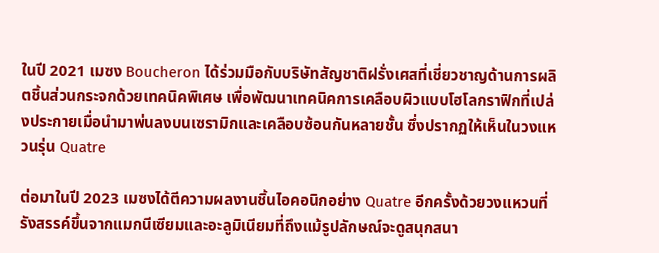ในปี 2021 เมซง Boucheron ได้ร่วมมือกับบริษัทสัญชาติฝรั่งเศสที่เชี่ยวชาญด้านการผลิตชิ้นส่วนกระจกด้วยเทคนิคพิเศษ เพื่อพัฒนาเทคนิคการเคลือบผิวแบบโฮโลกราฟิกที่เปล่งประกายเมื่อนำมาพ่นลงบนเซรามิกและเคลือบซ้อนกันหลายชั้น ซึ่งปรากฏให้เห็นในวงแหวนรุ่น Quatre

ต่อมาในปี 2023 เมซงได้ตีความผลงานชิ้นไอคอนิกอย่าง Quatre อีกครั้งด้วยวงแหวนที่รังสรรค์ขึ้นจากแมกนีเซียมและอะลูมิเนียมที่ถึงแม้รูปลักษณ์จะดูสนุกสนา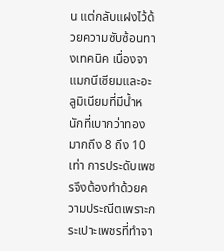น แต่กลับแฝงไว้ด้วยความซับซ้อนทางเทคนิค เนื่องจาแมกนีเซียมและอะลูมิเนียมที่มีน้ำหนักที่เบากว่าทองมากถึง 8 ถึง 10 เท่า การประดับเพชรจึงต้องทำด้วยความประณีตเพราะกระเปาะเพชรที่ทำจา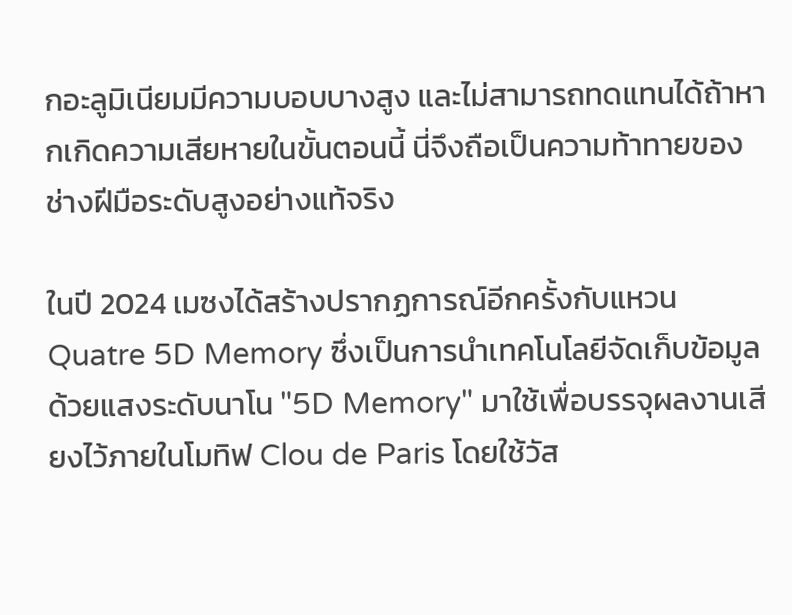กอะลูมิเนียมมีความบอบบางสูง และไม่สามารถทดแทนได้ถ้าหากเกิดความเสียหายในขั้นตอนนี้ นี่จึงถือเป็นความท้าทายของช่างฝีมือระดับสูงอย่างแท้จริง

ในปี 2024 เมซงได้สร้างปรากฏการณ์อีกครั้งกับแหวน Quatre 5D Memory ซึ่งเป็นการนำเทคโนโลยีจัดเก็บข้อมูลด้วยแสงระดับนาโน "5D Memory" มาใช้เพื่อบรรจุผลงานเสียงไว้ภายในโมทิฟ Clou de Paris โดยใช้วัส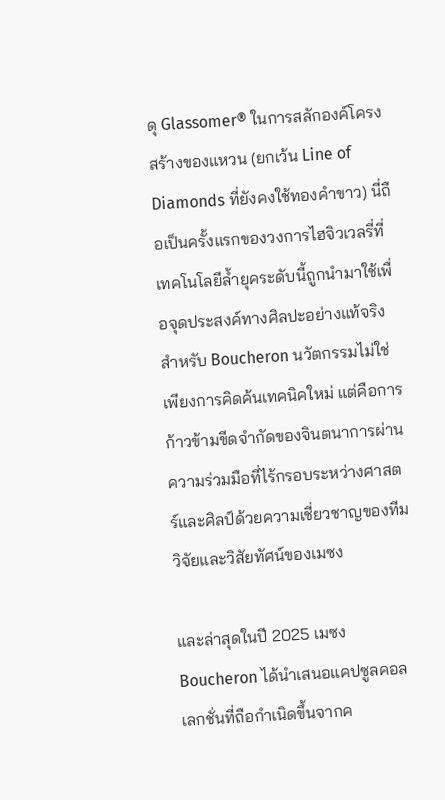ดุ Glassomer® ในการสลักองค์โครงสร้างของแหวน (ยกเว้น Line of Diamonds ที่ยังคงใช้ทองคำขาว) นี่ถือเป็นครั้งแรกของวงการไฮจิวเวลรี่ที่เทคโนโลยีล้ำยุคระดับนี้ถูกนำมาใช้เพื่อจุดประสงค์ทางศิลปะอย่างแท้จริง สำหรับ Boucheron นวัตกรรมไม่ใช่เพียงการคิดค้นเทคนิคใหม่ แต่คือการก้าวข้ามขีดจำกัดของจินตนาการผ่านความร่วมมือที่ไร้กรอบระหว่างศาสตร์และศิลป์ด้วยความเชี่ยวชาญของทีมวิจัยและวิสัยทัศน์ของเมซง

และล่าสุดในปี 2025 เมซง Boucheron ได้นำเสนอแคปซูลคอลเลกชั่นที่ถือกำเนิดขึ้นจากค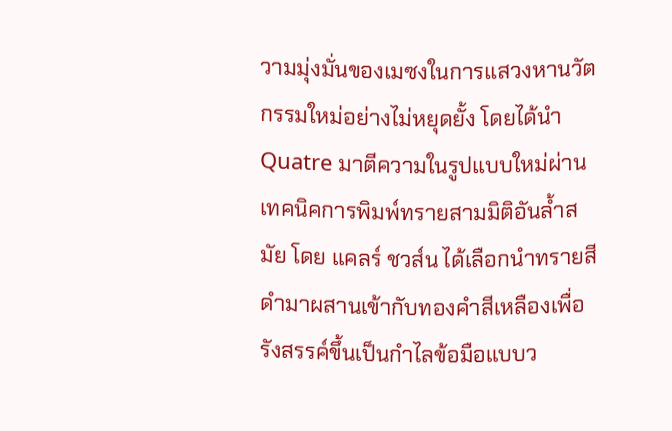วามมุ่งมั่นของเมซงในการแสวงหานวัตกรรมใหม่อย่างไม่หยุดยั้ง โดยได้นำ Quatre มาตีความในรูปแบบใหม่ผ่านเทคนิคการพิมพ์ทรายสามมิติอันล้ำสมัย โดย แคลร์ ชวส์น ได้เลือกนำทรายสีดำมาผสานเข้ากับทองคำสีเหลืองเพื่อรังสรรค์ขึ้นเป็นกำไลข้อมือแบบว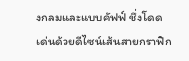งกลมและแบบคัฟฟ์ ชึ่งโดดเด่นด้วยดีไซน์เส้นสายกราฟิก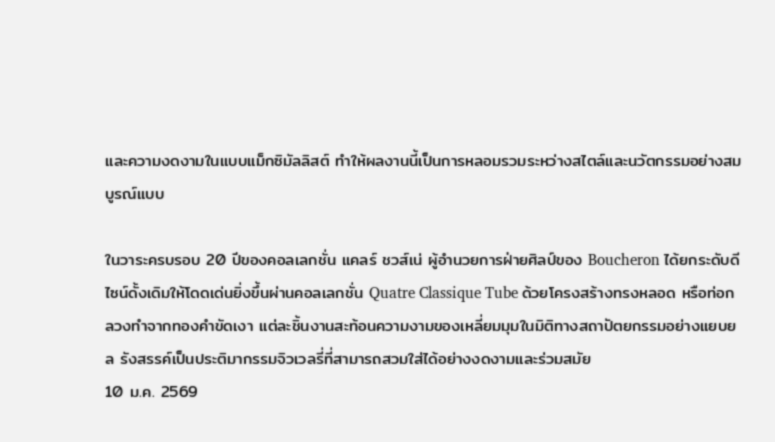และความงดงามในแบบแม็กซิมัลลิสต์ ทำให้ผลงานนี้เป็นการหลอมรวมระหว่างสไตล์และนวัตกรรมอย่างสมบูรณ์แบบ

ในวาระครบรอบ 20 ปีของคอลเลกชั่น แคลร์ ชวส์เน่ ผู้อำนวยการฝ่ายศิลป์ของ Boucheron ได้ยกระดับดีไซน์ดั้งเดิมให้โดดเด่นยิ่งขึ้นผ่านคอลเลกชั่น Quatre Classique Tube ด้วยโครงสร้างทรงหลอด หรือท่อกลวงทำจากทองคำขัดเงา แต่ละชิ้นงานสะท้อนความงามของเหลี่ยมมุมในมิติทางสถาปัตยกรรมอย่างแยบยล รังสรรค์เป็นประติมากรรมจิวเวลรี่ที่สามารถสวมใส่ได้อย่างงดงามและร่วมสมัย
10 ม.ค. 2569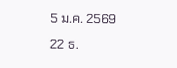5 ม.ค. 2569
22 ธ.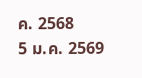ค. 2568
5 ม.ค. 2569